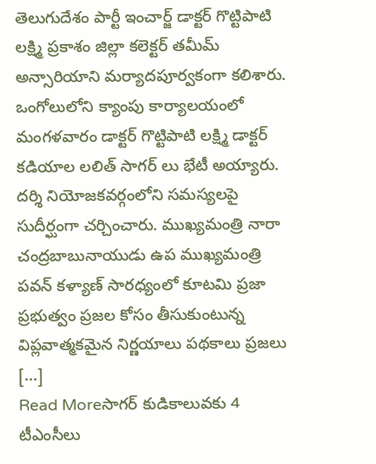తెలుగుదేశం పార్టీ ఇంచార్జ్ డాక్టర్ గొట్టిపాటి లక్ష్మి ప్రకాశం జిల్లా కలెక్టర్ తమీమ్ అన్సారియాని మర్యాదపూర్వకంగా కలిశారు. ఒంగోలులోని క్యాంపు కార్యాలయంలో మంగళవారం డాక్టర్ గొట్టిపాటి లక్ష్మి డాక్టర్ కడియాల లలిత్ సాగర్ లు భేటీ అయ్యారు. దర్శి నియోజకవర్గంలోని సమస్యలపై సుదీర్ఘంగా చర్చించారు. ముఖ్యమంత్రి నారా చంద్రబాబునాయుడు ఉప ముఖ్యమంత్రి పవన్ కళ్యాణ్ సారధ్యంలో కూటమి ప్రజా ప్రభుత్వం ప్రజల కోసం తీసుకుంటున్న విప్లవాత్మకమైన నిర్ణయాలు పథకాలు ప్రజలు […]
Read Moreసాగర్ కుడికాలువకు 4 టీఎంసీలు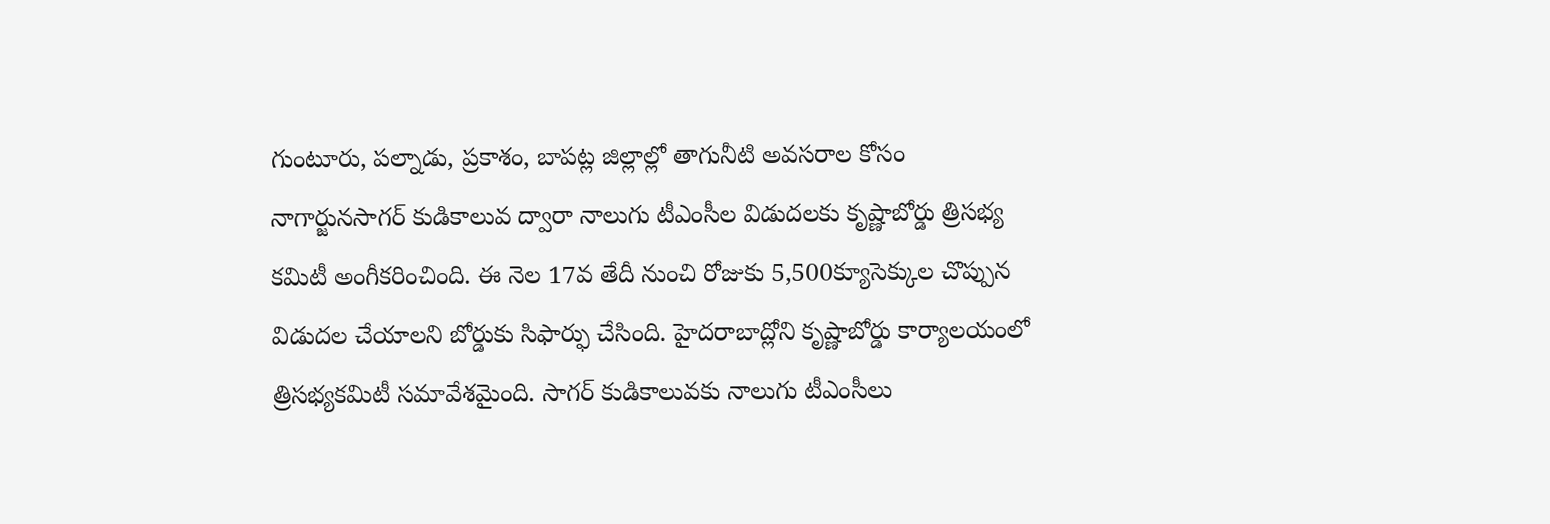గుంటూరు, పల్నాడు, ప్రకాశం, బాపట్ల జిల్లాల్లో తాగునీటి అవసరాల కోసం నాగార్జునసాగర్ కుడికాలువ ద్వారా నాలుగు టీఎంసీల విడుదలకు కృష్ణాబోర్డు త్రిసభ్య కమిటీ అంగీకరించింది. ఈ నెల 17వ తేదీ నుంచి రోజుకు 5,500క్యూసెక్కుల చొప్పున విడుదల చేయాలని బోర్డుకు సిఫార్ఫు చేసింది. హైదరాబాద్లోని కృష్ణాబోర్డు కార్యాలయంలో త్రిసభ్యకమిటీ సమావేశమైంది. సాగర్ కుడికాలువకు నాలుగు టీఎంసీలు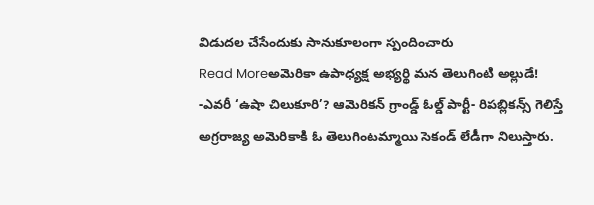విడుదల చేసేందుకు సానుకూలంగా స్పందించారు
Read Moreఅమెరికా ఉపాధ్యక్ష అభ్యర్థి మన తెలుగింటి అల్లుడే!
-ఎవరీ ‘ఉషా చిలుకూరి’? ఆమెరికన్ గ్రాండ్డ్ ఓల్డ్ పార్టీ- రిపబ్లికన్స్ గెలిస్తే అగ్రరాజ్య అమెరికాకి ఓ తెలుగింటమ్మాయి సెకండ్ లేడీగా నిలుస్తారు.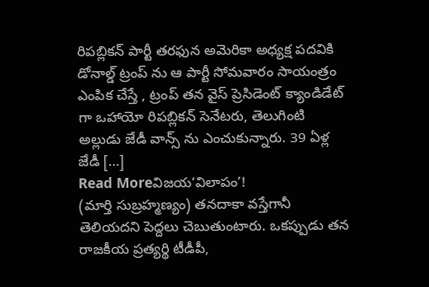రిపబ్లికన్ పార్టీ తరఫున అమెరికా అధ్యక్ష పదవికి డోనాల్డ్ ట్రంప్ ను ఆ పార్టీ సోమవారం సాయంత్రం ఎంపిక చేస్తే , ట్రంప్ తన వైస్ ప్రెసిడెంట్ క్యాండిడేట్ గా ఒహాయో రిపబ్లికన్ సెనేటరు, తెలుగింటి అల్లుడు జేడీ వాన్స్ ను ఎంచుకున్నారు. 39 ఏళ్ల జేడీ […]
Read Moreవిజయ‘విలాపం’!
(మార్తి సుబ్రహ్మణ్యం) తనదాకా వస్తేగానీ తెలియదని పెద్దలు చెబుతుంటారు. ఒకప్పుడు తన రాజకీయ ప్రత్యర్థి టీడీపీ,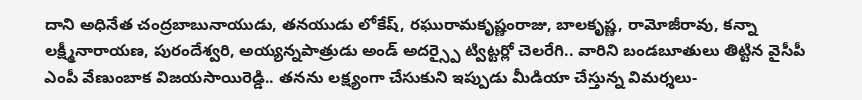దాని అధినేత చంద్రబాబునాయుడు, తనయుడు లోకేష్, రఘురామకృష్ణంరాజు, బాలకృష్ణ, రామోజీరావు, కన్నా లక్ష్మీనారాయణ, పురందేశ్వరి, అయ్యన్నపాత్రుడు అండ్ అదర్స్పై ట్విట్టర్లో చెలరేగి.. వారిని బండబూతులు తిట్టిన వైసీపీ ఎంపీ వేణుంబాక విజయసాయిరెడ్డి.. తనను లక్ష్యంగా చేసుకుని ఇప్పుడు మీడియా చేస్తున్న విమర్శలు-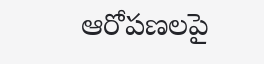ఆరోపణలపై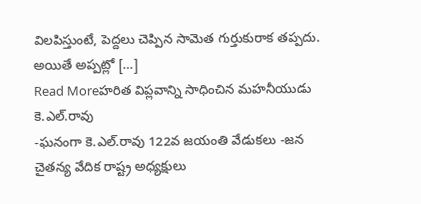విలపిస్తుంటే, పెద్దలు చెప్పిన సామెత గుర్తుకురాక తప్పదు. అయితే అప్పట్లో […]
Read Moreహరిత విప్లవాన్ని సాధించిన మహనీయుడు కె.ఎల్.రావు
-ఘనంగా కె.ఎల్.రావు 122వ జయంతి వేడుకలు -జన చైతన్య వేదిక రాష్ట్ర అధ్యక్షులు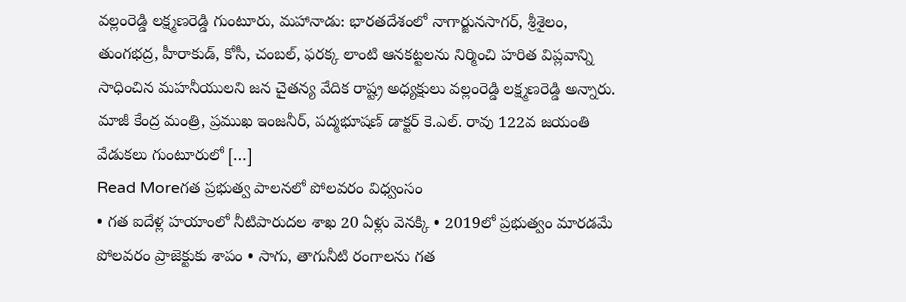వల్లంరెడ్డి లక్ష్మణరెడ్డి గుంటూరు, మహానాడు: భారతదేశంలో నాగార్జునసాగర్, శ్రీశైలం, తుంగభద్ర, హీరాకుడ్, కోసీ, చంబల్, ఫరక్క లాంటి ఆనకట్టలను నిర్మించి హరిత విప్లవాన్ని సాధించిన మహనీయులని జన చైతన్య వేదిక రాష్ట్ర అధ్యక్షులు వల్లంరెడ్డి లక్ష్మణరెడ్డి అన్నారు. మాజీ కేంద్ర మంత్రి, ప్రముఖ ఇంజనీర్, పద్మభూషణ్ డాక్టర్ కె.ఎల్. రావు 122వ జయంతి వేడుకలు గుంటూరులో […]
Read Moreగత ప్రభుత్వ పాలనలో పోలవరం విధ్వంసం
• గత ఐదేళ్ల హయాంలో నీటిపారుదల శాఖ 20 ఏళ్లు వెనక్కి • 2019లో ప్రభుత్వం మారడమే పోలవరం ప్రాజెక్టుకు శాపం • సాగు, తాగునీటి రంగాలను గత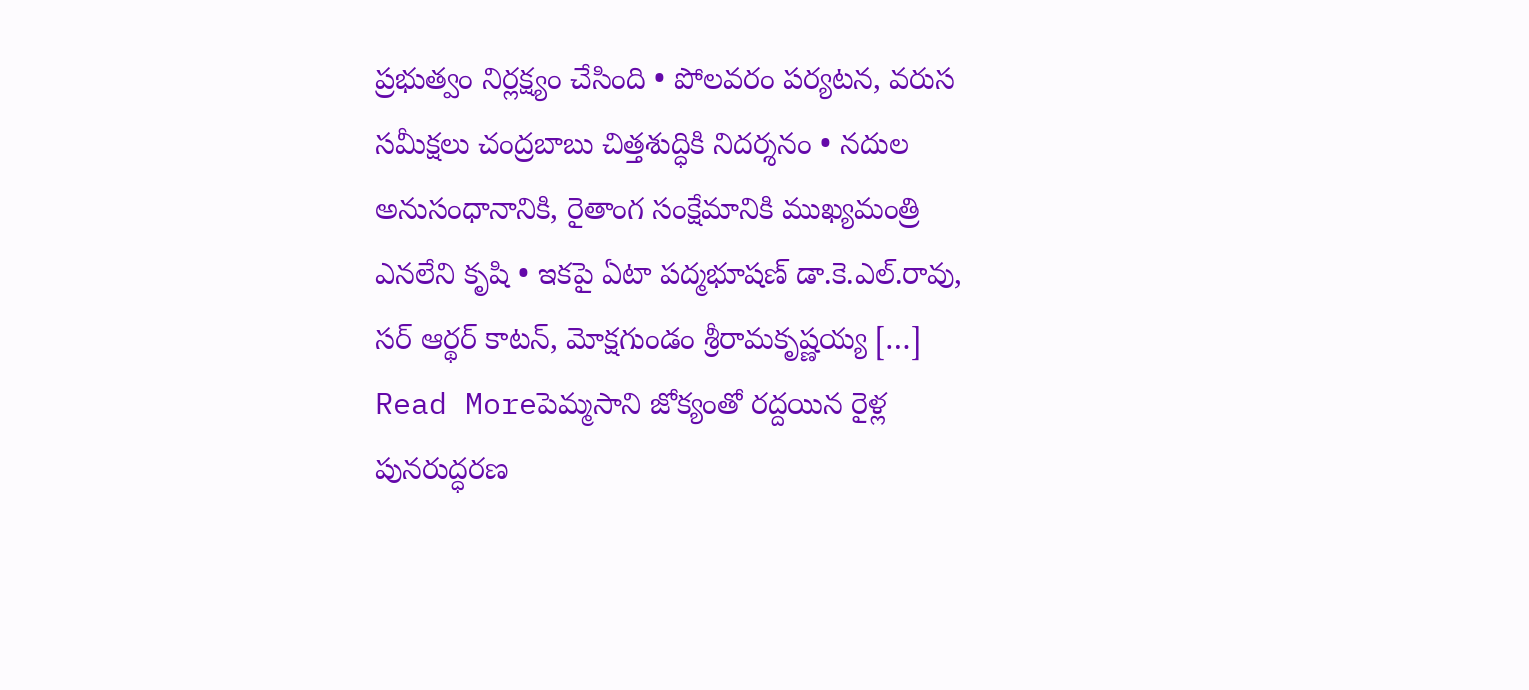ప్రభుత్వం నిర్లక్ష్యం చేసింది • పోలవరం పర్యటన, వరుస సమీక్షలు చంద్రబాబు చిత్తశుద్ధికి నిదర్శనం • నదుల అనుసంధానానికి, రైతాంగ సంక్షేమానికి ముఖ్యమంత్రి ఎనలేని కృషి • ఇకపై ఏటా పద్మభూషణ్ డా.కె.ఎల్.రావు, సర్ ఆర్థర్ కాటన్, మోక్షగుండం శ్రీరామకృష్ణయ్య […]
Read Moreపెమ్మసాని జోక్యంతో రద్దయిన రైళ్ల పునరుద్ధరణ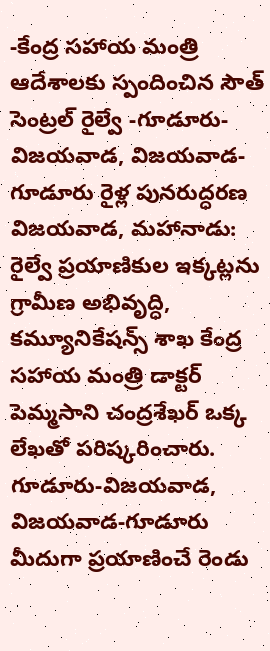-కేంద్ర సహాయ మంత్రి ఆదేశాలకు స్పందించిన సౌత్ సెంట్రల్ రైల్వే -గూడూరు-విజయవాడ, విజయవాడ-గూడూరు రైళ్ల పునరుద్ధరణ విజయవాడ, మహానాడు: రైల్వే ప్రయాణికుల ఇక్కట్లను గ్రామీణ అభివృద్ధి, కమ్యూనికేషన్స్ శాఖ కేంద్ర సహాయ మంత్రి డాక్టర్ పెమ్మసాని చంద్రశేఖర్ ఒక్క లేఖతో పరిష్కరించారు. గూడూరు-విజయవాడ, విజయవాడ-గూడూరు మీదుగా ప్రయాణించే రెండు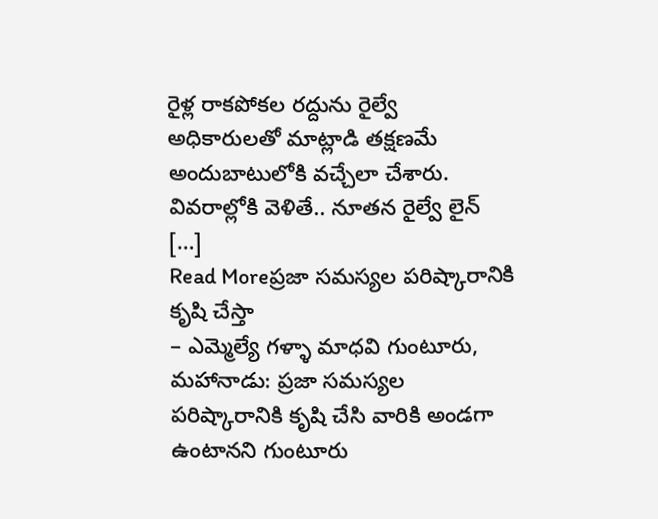రైళ్ల రాకపోకల రద్దును రైల్వే అధికారులతో మాట్లాడి తక్షణమే అందుబాటులోకి వచ్చేలా చేశారు. వివరాల్లోకి వెళితే.. నూతన రైల్వే లైన్ […]
Read Moreప్రజా సమస్యల పరిష్కారానికి కృషి చేస్తా
– ఎమ్మెల్యే గళ్ళా మాధవి గుంటూరు, మహానాడు: ప్రజా సమస్యల పరిష్కారానికి కృషి చేసి వారికి అండగా ఉంటానని గుంటూరు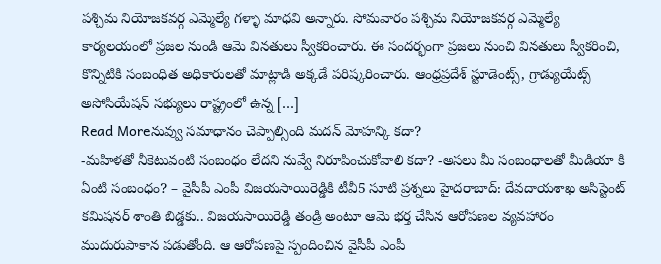పశ్చిమ నియోజకవర్గ ఎమ్మెల్యే గళ్ళా మాధవి అన్నారు. సోమవారం పశ్చిమ నియోజకవర్గ ఎమ్మెల్యే కార్యలయంలో ప్రజల నుండి ఆమె వినతులు స్వీకరించారు. ఈ సందర్భంగా ప్రజలు నుంచి వినతులు స్వీకరించి, కొన్నిటికి సంబంధిత అధికారులతో మాట్లాడి అక్కడే పరిష్కరించారు. ఆంధ్రప్రదేశ్ స్టూడెంట్స్, గ్రాడ్యుయేట్స్ అసోసియేషన్ సభ్యులు రాష్ట్రంలో ఉన్న […]
Read Moreనువ్వు సమాధానం చెప్పాల్సింది మదన్ మోహన్కి కదా?
-మహిళతో నీకెటువంటి సంబంధం లేదని నువ్వే నిరూపించుకోవాలి కదా? -అసలు మీ సంబంధాలతో మీడియా కి ఏంటి సంబంధం? – వైసీపీ ఎంపీ విజయసాయిరెడ్డికి టీవీ5 సూటి ప్రశ్నలు హైదరాబాద్: దేవదాయశాఖ అసిస్టెంట్ కమిషనర్ శాంతి బిడ్డకు.. విజయసాయిరెడ్డి తండ్రి అంటూ ఆమె భర్త చేసిన ఆరోపణల వ్యవహారం ముదురుపాకాన పడుతోంది. ఆ ఆరోపణపై స్పందించిన వైసీపీ ఎంపీ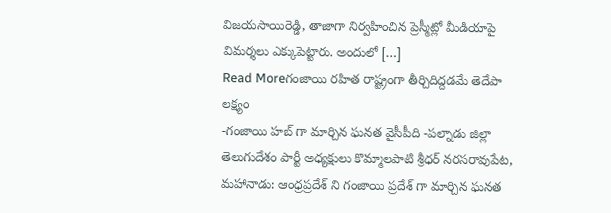విజయసాయిరెడ్డి, తాజాగా నిర్వహించిన ప్రెస్మీట్లో మీడియాపై విమర్శలు ఎక్కుపెట్టారు. అందులో […]
Read Moreగంజాయి రహిత రాష్ట్రంగా తీర్చిదిద్దడమే తెదేపా లక్ష్యం
-గంజాయి హబ్ గా మార్చిన ఘనత వైసీపీది -పల్నాడు జిల్లా తెలుగుదేశం పార్టీ అధ్యక్షులు కొమ్మాలపాటి శ్రీధర్ నరసరావుపేట, మహానాడు: ఆంధ్రప్రదేశ్ ని గంజాయి ప్రదేశ్ గా మార్చిన ఘనత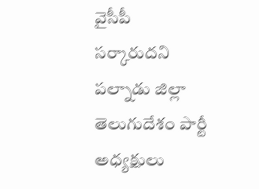వైసీపీ సర్కారుదని పల్నాడు జిల్లా తెలుగుదేశం పార్టీ అధ్యక్షులు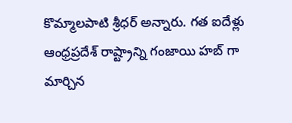కొమ్మాలపాటి శ్రీధర్ అన్నారు. గత ఐదేళ్లు ఆంధ్రప్రదేశ్ రాష్ట్రాన్ని గంజాయి హబ్ గా మార్చిన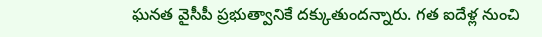ఘనత వైసీపీ ప్రభుత్వానికే దక్కుతుందన్నారు. గత ఐదేళ్ల నుంచి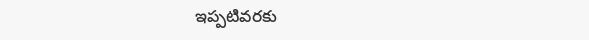ఇప్పటివరకు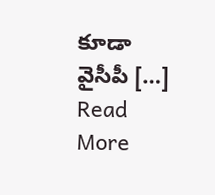కూడా వైసీపీ […]
Read More